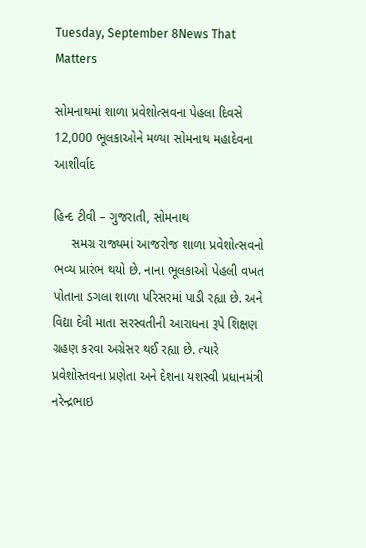Tuesday, September 8News That Matters

સોમનાથમાં શાળા પ્રવેશોત્સવના પેહલા દિવસે 12,000 ભૂલકાઓને મળ્યા સોમનાથ મહાદેવના આશીર્વાદ

હિન્દ ટીવી – ગુજરાતી, સોમનાથ
     સમગ્ર રાજ્યમાં આજરોજ શાળા પ્રવેશોત્સવનો ભવ્ય પ્રારંભ થયો છે. નાના ભૂલકાઓ પેહલી વખત પોતાના ડગલા શાળા પરિસરમાં પાડી રહ્યા છે. અને વિદ્યા દેવી માતા સરસ્વતીની આરાધના રૂપે શિક્ષણ ગ્રહણ કરવા અગ્રેસર થઈ રહ્યા છે. ત્યારે પ્રવેશોસ્તવના પ્રણેતા અને દેશના યશસ્વી પ્રધાનમંત્રી નરેન્દ્રભાઇ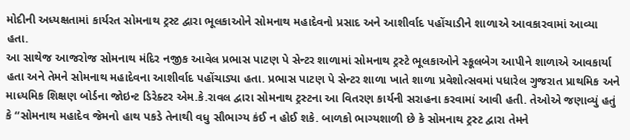મોદીની અધ્યક્ષતામાં કાર્યરત સોમનાથ ટ્રસ્ટ દ્વારા ભૂલકાઓને સોમનાથ મહાદેવનો પ્રસાદ અને આશીર્વાદ પહોંચાડીને શાળાએ આવકારવામાં આવ્યા હતા.
આ સાથેજ આજરોજ સોમનાથ મંદિર નજીક આવેલ પ્રભાસ પાટણ પે સેન્ટર શાળામાં સોમનાથ ટ્રસ્ટે ભૂલકાઓને સ્કૂલબેગ આપીને શાળાએ આવકાર્યા હતા અને તેમને સોમનાથ મહાદેવના આશીર્વાદ પહોંચાડ્યા હતા. પ્રભાસ પાટણ પે સેન્ટર શાળા ખાતે શાળા પ્રવેશોત્સવમાં પધારેલ ગુજરાત પ્રાથમિક અને માધ્યમિક શિક્ષણ બોર્ડના જોઇન્ટ ડિરેક્ટર એમ.કે.રાવલ દ્વારા સોમનાથ ટ્રસ્ટના આ વિતરણ કાર્યની સરાહના કરવામાં આવી હતી. તેઓએ જણાવ્યું હતું કે “સોમનાથ મહાદેવ જેમનો હાથ પકડે તેનાથી વધુ સૌભાગ્ય કંઈ ન હોઈ શકે. બાળકો ભાગ્યશાળી છે કે સોમનાથ ટ્રસ્ટ દ્વારા તેમને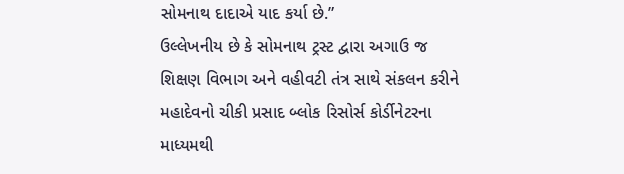સોમનાથ દાદાએ યાદ કર્યા છે.”
ઉલ્લેખનીય છે કે સોમનાથ ટ્રસ્ટ દ્વારા અગાઉ જ શિક્ષણ વિભાગ અને વહીવટી તંત્ર સાથે સંકલન કરીને મહાદેવનો ચીકી પ્રસાદ બ્લોક રિસોર્સ કોર્ડીનેટરના માધ્યમથી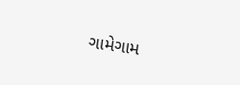ગામેગામ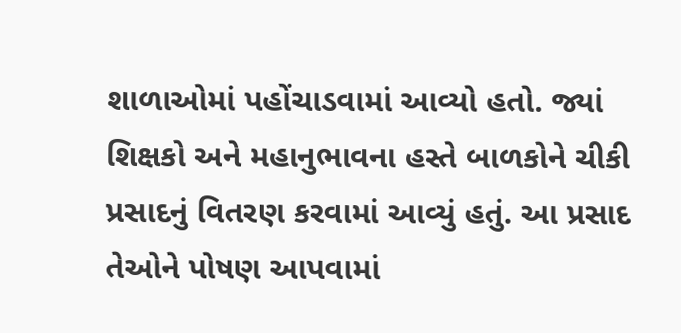શાળાઓમાં પહોંચાડવામાં આવ્યો હતો. જ્યાં શિક્ષકો અને મહાનુભાવના હસ્તે બાળકોને ચીકી પ્રસાદનું વિતરણ કરવામાં આવ્યું હતું. આ પ્રસાદ તેઓને પોષણ આપવામાં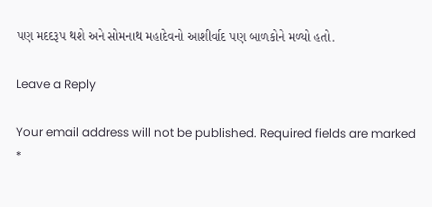પણ મદદરૂપ થશે અને સોમનાથ મહાદેવનો આશીર્વાદ પણ બાળકોને મળ્યો હતો.

Leave a Reply

Your email address will not be published. Required fields are marked *